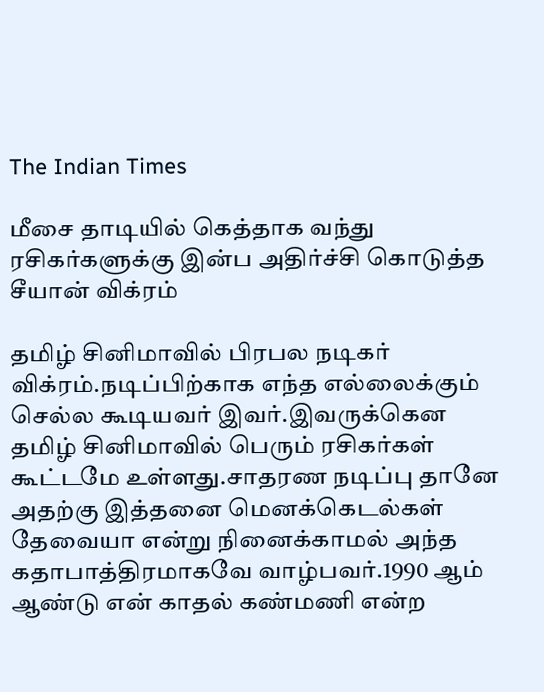The Indian Times

மீசை தாடியில் கெத்தாக வந்து ரசிகர்களுக்கு இன்ப அதிர்ச்சி கொடுத்த சீயான் விக்ரம்

தமிழ் சினிமாவில் பிரபல நடிகர் விக்ரம்.நடிப்பிற்காக எந்த எல்லைக்கும் செல்ல கூடியவர் இவர்.இவருக்கென தமிழ் சினிமாவில் பெரும் ரசிகர்கள் கூட்டமே உள்ளது.சாதரண நடிப்பு தானே அதற்கு இத்தனை மெனக்கெடல்கள் தேவையா என்று நினைக்காமல் அந்த கதாபாத்திரமாகவே வாழ்பவர்.1990 ஆம் ஆண்டு என் காதல் கண்மணி என்ற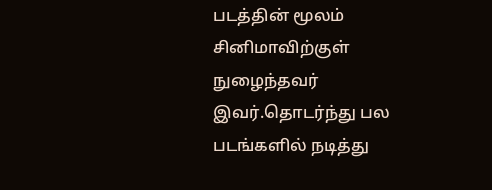படத்தின் மூலம் சினிமாவிற்குள் நுழைந்தவர் இவர்.தொடர்ந்து பல படங்களில் நடித்து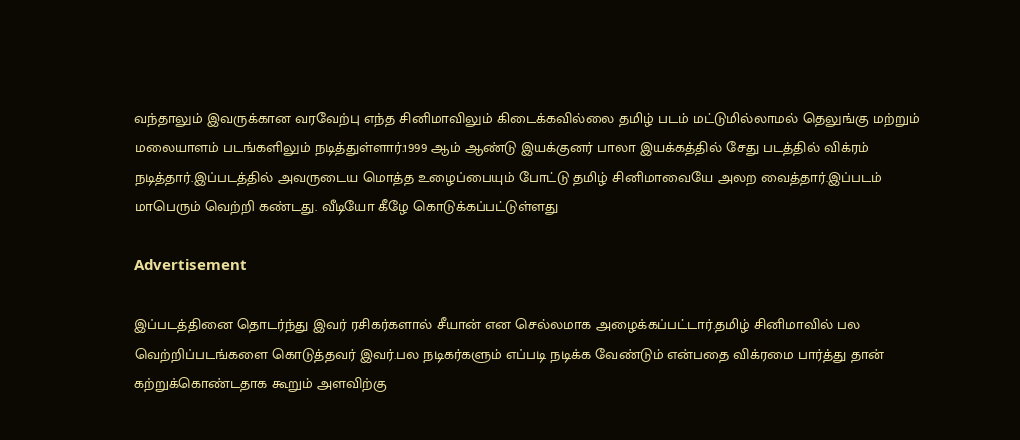வந்தாலும் இவருக்கான வரவேற்பு எந்த சினிமாவிலும் கிடைக்கவில்லை தமிழ் படம் மட்டுமில்லாமல் தெலுங்கு மற்றும் மலையாளம் படங்களிலும் நடித்துள்ளார்.1999 ஆம் ஆண்டு இயக்குனர் பாலா இயக்கத்தில் சேது படத்தில் விக்ரம் நடித்தார்.இப்படத்தில் அவருடைய மொத்த உழைப்பையும் போட்டு தமிழ் சினிமாவையே அலற வைத்தார்.இப்படம் மாபெரும் வெற்றி கண்டது. வீடியோ கீழே கொடுக்கப்பட்டுள்ளது

Advertisement

இப்படத்தினை தொடர்ந்து இவர் ரசிகர்களால் சீயான் என செல்லமாக அழைக்கப்பட்டார்.தமிழ் சினிமாவில் பல வெற்றிப்படங்களை கொடுத்தவர் இவர்.பல நடிகர்களும் எப்படி நடிக்க வேண்டும் என்பதை விக்ரமை பார்த்து தான் கற்றுக்கொண்டதாக கூறும் அளவிற்கு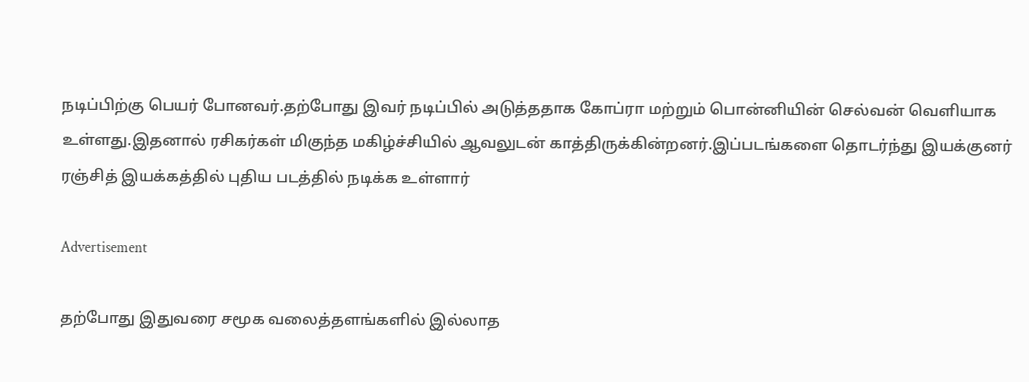நடிப்பிற்கு பெயர் போனவர்.தற்போது இவர் நடிப்பில் அடுத்ததாக கோப்ரா மற்றும் பொன்னியின் செல்வன் வெளியாக உள்ளது.இதனால் ரசிகர்கள் மிகுந்த மகிழ்ச்சியில் ஆவலுடன் காத்திருக்கின்றனர்.இப்படங்களை தொடர்ந்து இயக்குனர் ரஞ்சித் இயக்கத்தில் புதிய படத்தில் நடிக்க உள்ளார்

Advertisement

தற்போது இதுவரை சமூக வலைத்தளங்களில் இல்லாத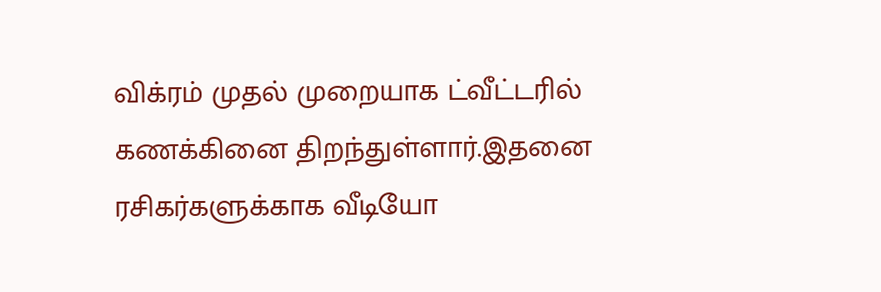விக்ரம் முதல் முறையாக ட்வீட்டரில் கணக்கினை திறந்துள்ளார்.இதனை ரசிகர்களுக்காக வீடியோ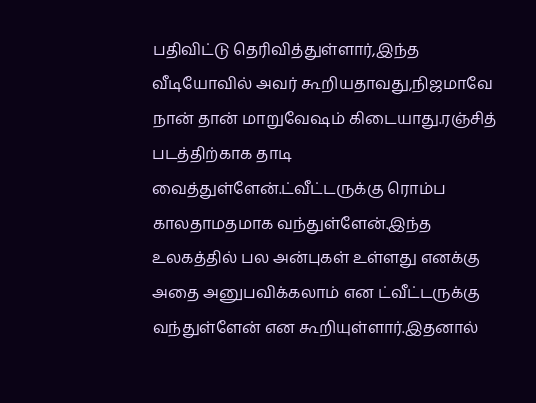பதிவிட்டு தெரிவித்துள்ளார்,இந்த வீடியோவில் அவர் கூறியதாவது,நிஜமாவே நான் தான் மாறுவேஷம் கிடையாது.ரஞ்சித் படத்திற்காக தாடி வைத்துள்ளேன்.ட்வீட்டருக்கு ரொம்ப காலதாமதமாக வந்துள்ளேன்.இந்த உலகத்தில் பல அன்புகள் உள்ளது எனக்கு அதை அனுபவிக்கலாம் என ட்வீட்டருக்கு வந்துள்ளேன் என கூறியுள்ளார்.இதனால்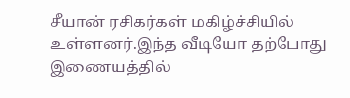சீயான் ரசிகர்கள் மகிழ்ச்சியில் உள்ளனர்.இந்த வீடியோ தற்போது இணையத்தில்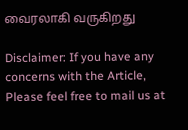வைரலாகி வருகிறது

Disclaimer: If you have any concerns with the Article, Please feel free to mail us at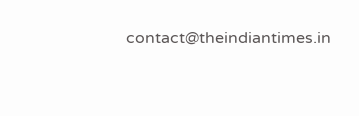contact@theindiantimes.in